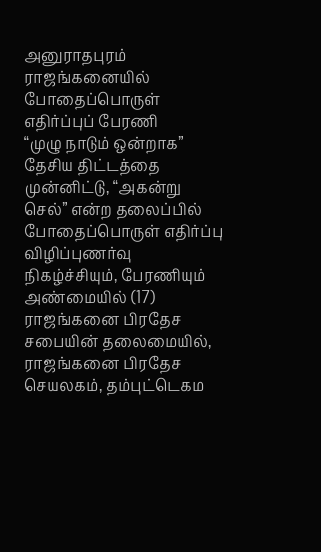அனுராதபுரம் ராஜங்கனையில் போதைப்பொருள் எதிர்ப்புப் பேரணி
“முழு நாடும் ஒன்றாக” தேசிய திட்டத்தை முன்னிட்டு, “அகன்று செல்” என்ற தலைப்பில் போதைப்பொருள் எதிர்ப்பு விழிப்புணர்வு நிகழ்ச்சியும், பேரணியும் அண்மையில் (17) ராஜங்கனை பிரதேச சபையின் தலைமையில், ராஜங்கனை பிரதேச செயலகம், தம்புட்டெகம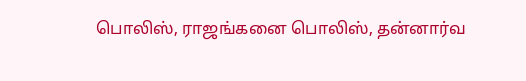பொலிஸ், ராஜங்கனை பொலிஸ், தன்னார்வ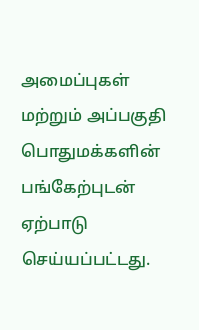அமைப்புகள் மற்றும் அப்பகுதி பொதுமக்களின் பங்கேற்புடன் ஏற்பாடு செய்யப்பட்டது.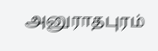அனுராதபுரம்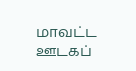மாவட்ட ஊடகப்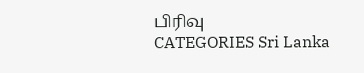பிரிவு
CATEGORIES Sri Lanka